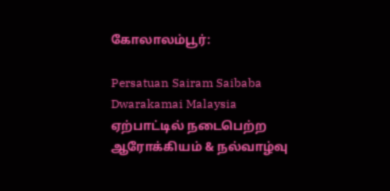கோலாலம்பூர்:

Persatuan Sairam Saibaba Dwarakamai Malaysia ஏற்பாட்டில் நடைபெற்ற ஆரோக்கியம் & நல்வாழ்வு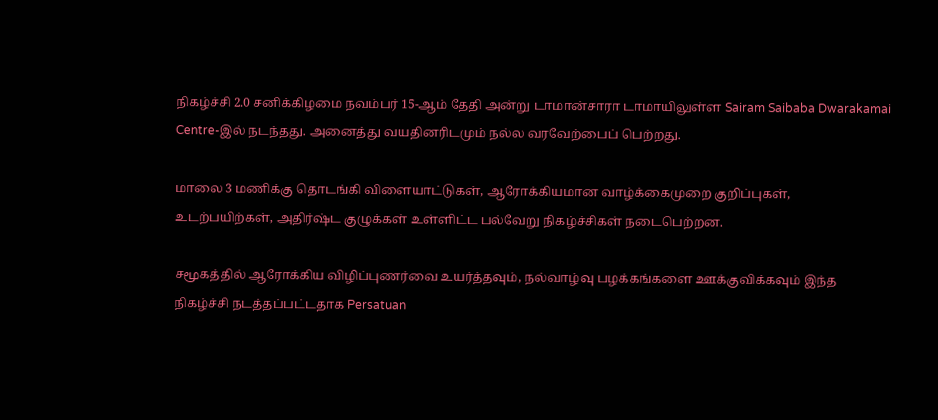நிகழ்ச்சி 2.0 சனிக்கிழமை நவம்பர் 15-ஆம் தேதி அன்று டாமான்சாரா டாமாயிலுள்ள Sairam Saibaba Dwarakamai Centre-இல் நடந்தது. அனைத்து வயதினரிடமும் நல்ல வரவேற்பைப் பெற்றது.

மாலை 3 மணிக்கு தொடங்கி விளையாட்டுகள், ஆரோக்கியமான வாழ்க்கைமுறை குறிப்புகள், உடற்பயிற்கள், அதிர்ஷ்ட குழுக்கள் உள்ளிட்ட பல்வேறு நிகழ்ச்சிகள் நடைபெற்றன.

சமூகத்தில் ஆரோக்கிய விழிப்புணர்வை உயர்த்தவும், நல்வாழ்வு பழக்கங்களை ஊக்குவிக்கவும் இந்த நிகழ்ச்சி நடத்தப்பட்டதாக Persatuan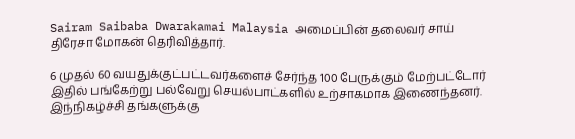Sairam Saibaba Dwarakamai Malaysia அமைப்பின் தலைவர் சாய் திரேசா மோகன் தெரிவித்தார்.

6 முதல் 60 வயதுக்குட்பட்டவர்களைச் சேர்ந்த 100 பேருக்கும் மேற்பட்டோர் இதில் பங்கேற்று பல்வேறு செயல்பாட்களில் உற்சாகமாக இணைந்தனர். இந்நிகழ்ச்சி தங்களுக்கு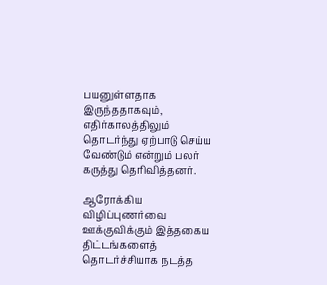பயனுள்ளதாக இருந்ததாகவும், எதிர்காலத்திலும் தொடர்ந்து ஏற்பாடு செய்ய வேண்டும் என்றும் பலர் கருத்து தெரிவித்தனர்.

ஆரோக்கிய விழிப்புணர்வை ஊக்குவிக்கும் இத்தகைய திட்டங்களைத் தொடர்ச்சியாக நடத்த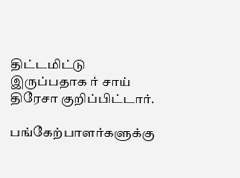திட்டமிட்டு இருப்பதாக ர் சாய் திரேசா குறிப்பிட்டார்.

பங்கேற்பாளர்களுக்கு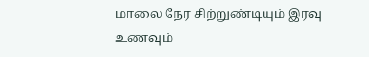மாலை நேர சிற்றுண்டியும் இரவு உணவும்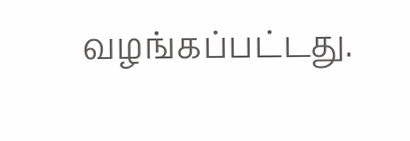வழங்கப்பட்டது.